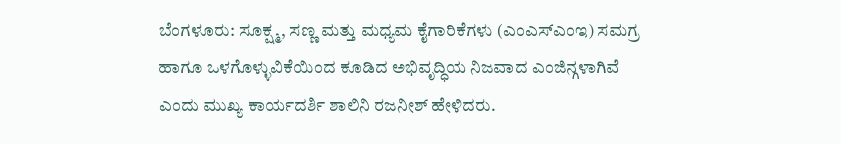ಬೆಂಗಳೂರು: ಸೂಕ್ಷ್ಮ, ಸಣ್ಣ ಮತ್ತು ಮಧ್ಯಮ ಕೈಗಾರಿಕೆಗಳು (ಎಂಎಸ್ಎಂಇ) ಸಮಗ್ರ ಹಾಗೂ ಒಳಗೊಳ್ಳುವಿಕೆಯಿಂದ ಕೂಡಿದ ಅಭಿವೃದ್ಧಿಯ ನಿಜವಾದ ಎಂಜಿನ್ಗಳಾಗಿವೆ ಎಂದು ಮುಖ್ಯ ಕಾರ್ಯದರ್ಶಿ ಶಾಲಿನಿ ರಜನೀಶ್ ಹೇಳಿದರು.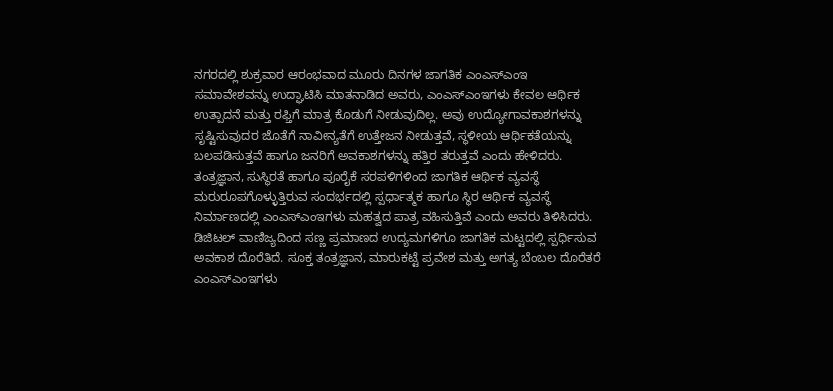ನಗರದಲ್ಲಿ ಶುಕ್ರವಾರ ಆರಂಭವಾದ ಮೂರು ದಿನಗಳ ಜಾಗತಿಕ ಎಂಎಸ್ಎಂಇ ಸಮಾವೇಶವನ್ನು ಉದ್ಘಾಟಿಸಿ ಮಾತನಾಡಿದ ಅವರು, ಎಂಎಸ್ಎಂಇಗಳು ಕೇವಲ ಆರ್ಥಿಕ ಉತ್ಪಾದನೆ ಮತ್ತು ರಫ್ತಿಗೆ ಮಾತ್ರ ಕೊಡುಗೆ ನೀಡುವುದಿಲ್ಲ. ಅವು ಉದ್ಯೋಗಾವಕಾಶಗಳನ್ನು ಸೃಷ್ಟಿಸುವುದರ ಜೊತೆಗೆ ನಾವೀನ್ಯತೆಗೆ ಉತ್ತೇಜನ ನೀಡುತ್ತವೆ, ಸ್ಥಳೀಯ ಆರ್ಥಿಕತೆಯನ್ನು ಬಲಪಡಿಸುತ್ತವೆ ಹಾಗೂ ಜನರಿಗೆ ಅವಕಾಶಗಳನ್ನು ಹತ್ತಿರ ತರುತ್ತವೆ ಎಂದು ಹೇಳಿದರು.
ತಂತ್ರಜ್ಞಾನ, ಸುಸ್ಥಿರತೆ ಹಾಗೂ ಪೂರೈಕೆ ಸರಪಳಿಗಳಿಂದ ಜಾಗತಿಕ ಆರ್ಥಿಕ ವ್ಯವಸ್ಥೆ ಮರುರೂಪಗೊಳ್ಳುತ್ತಿರುವ ಸಂದರ್ಭದಲ್ಲಿ ಸ್ಪರ್ಧಾತ್ಮಕ ಹಾಗೂ ಸ್ಥಿರ ಆರ್ಥಿಕ ವ್ಯವಸ್ಥೆ ನಿರ್ಮಾಣದಲ್ಲಿ ಎಂಎಸ್ಎಂಇಗಳು ಮಹತ್ವದ ಪಾತ್ರ ವಹಿಸುತ್ತಿವೆ ಎಂದು ಅವರು ತಿಳಿಸಿದರು.
ಡಿಜಿಟಲ್ ವಾಣಿಜ್ಯದಿಂದ ಸಣ್ಣ ಪ್ರಮಾಣದ ಉದ್ಯಮಗಳಿಗೂ ಜಾಗತಿಕ ಮಟ್ಟದಲ್ಲಿ ಸ್ಪರ್ಧಿಸುವ ಅವಕಾಶ ದೊರೆತಿದೆ. ಸೂಕ್ತ ತಂತ್ರಜ್ಞಾನ, ಮಾರುಕಟ್ಟೆ ಪ್ರವೇಶ ಮತ್ತು ಅಗತ್ಯ ಬೆಂಬಲ ದೊರೆತರೆ ಎಂಎಸ್ಎಂಇಗಳು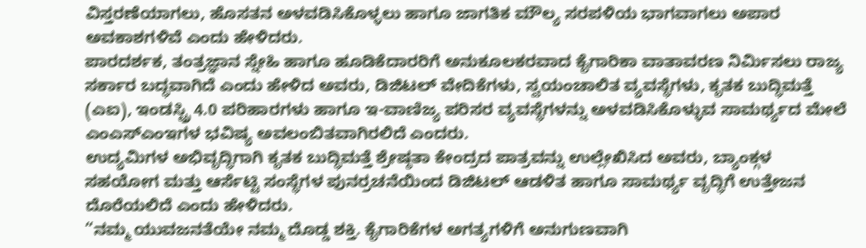ವಿಸ್ತರಣೆಯಾಗಲು, ಹೊಸತನ ಅಳವಡಿಸಿಕೊಳ್ಳಲು ಹಾಗೂ ಜಾಗತಿಕ ಮೌಲ್ಯ ಸರಪಳಿಯ ಭಾಗವಾಗಲು ಅಪಾರ ಅವಕಾಶಗಳಿವೆ ಎಂದು ಹೇಳಿದರು.
ಪಾರದರ್ಶಕ, ತಂತ್ರಜ್ಞಾನ ಸ್ನೇಹಿ ಹಾಗೂ ಹೂಡಿಕೆದಾರರಿಗೆ ಅನುಕೂಲಕರವಾದ ಕೈಗಾರಿಕಾ ವಾತಾವರಣ ನಿರ್ಮಿಸಲು ರಾಜ್ಯ ಸರ್ಕಾರ ಬದ್ಧವಾಗಿದೆ ಎಂದು ಹೇಳಿದ ಅವರು, ಡಿಜಿಟಲ್ ವೇದಿಕೆಗಳು, ಸ್ವಯಂಚಾಲಿತ ವ್ಯವಸ್ಥೆಗಳು, ಕೃತಕ ಬುದ್ಧಿಮತ್ತೆ (ಎಐ), ಇಂಡಸ್ಟ್ರಿ 4.0 ಪರಿಹಾರಗಳು ಹಾಗೂ ಇ-ವಾಣಿಜ್ಯ ಪರಿಸರ ವ್ಯವಸ್ಥೆಗಳನ್ನು ಅಳವಡಿಸಿಕೊಳ್ಳುವ ಸಾಮರ್ಥ್ಯದ ಮೇಲೆ ಎಂಎಸ್ಎಂಇಗಳ ಭವಿಷ್ಯ ಅವಲಂಬಿತವಾಗಿರಲಿದೆ ಎಂದರು.
ಉದ್ಯಮಿಗಳ ಅಭಿವೃದ್ಧಿಗಾಗಿ ಕೃತಕ ಬುದ್ಧಿಮತ್ತೆ ಶ್ರೇಷ್ಠತಾ ಕೇಂದ್ರದ ಪಾತ್ರವನ್ನು ಉಲ್ಲೇಖಿಸಿದ ಅವರು, ಬ್ಯಾಂಕ್ಗಳ ಸಹಯೋಗ ಮತ್ತು ಆರ್ಸೆಟ್ಟಿ ಸಂಸ್ಥೆಗಳ ಪುನರ್ರಚನೆಯಿಂದ ಡಿಜಿಟಲ್ ಆಡಳಿತ ಹಾಗೂ ಸಾಮರ್ಥ್ಯ ವೃದ್ಧಿಗೆ ಉತ್ತೇಜನ ದೊರೆಯಲಿದೆ ಎಂದು ಹೇಳಿದರು.
“ನಮ್ಮ ಯುವಜನತೆಯೇ ನಮ್ಮ ದೊಡ್ಡ ಶಕ್ತಿ. ಕೈಗಾರಿಕೆಗಳ ಅಗತ್ಯಗಳಿಗೆ ಅನುಗುಣವಾಗಿ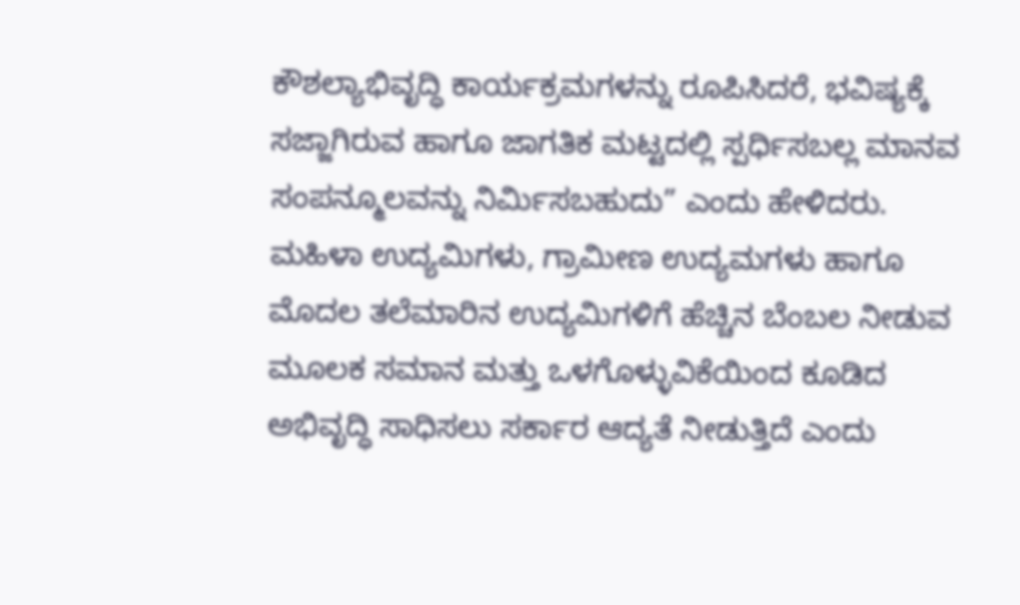ಕೌಶಲ್ಯಾಭಿವೃದ್ಧಿ ಕಾರ್ಯಕ್ರಮಗಳನ್ನು ರೂಪಿಸಿದರೆ, ಭವಿಷ್ಯಕ್ಕೆ ಸಜ್ಜಾಗಿರುವ ಹಾಗೂ ಜಾಗತಿಕ ಮಟ್ಟದಲ್ಲಿ ಸ್ಪರ್ಧಿಸಬಲ್ಲ ಮಾನವ ಸಂಪನ್ಮೂಲವನ್ನು ನಿರ್ಮಿಸಬಹುದು” ಎಂದು ಹೇಳಿದರು.
ಮಹಿಳಾ ಉದ್ಯಮಿಗಳು, ಗ್ರಾಮೀಣ ಉದ್ಯಮಗಳು ಹಾಗೂ ಮೊದಲ ತಲೆಮಾರಿನ ಉದ್ಯಮಿಗಳಿಗೆ ಹೆಚ್ಚಿನ ಬೆಂಬಲ ನೀಡುವ ಮೂಲಕ ಸಮಾನ ಮತ್ತು ಒಳಗೊಳ್ಳುವಿಕೆಯಿಂದ ಕೂಡಿದ ಅಭಿವೃದ್ಧಿ ಸಾಧಿಸಲು ಸರ್ಕಾರ ಆದ್ಯತೆ ನೀಡುತ್ತಿದೆ ಎಂದು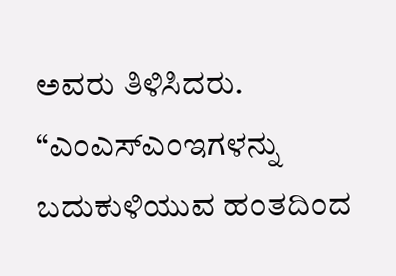ಅವರು ತಿಳಿಸಿದರು.
“ಎಂಎಸ್ಎಂಇಗಳನ್ನು ಬದುಕುಳಿಯುವ ಹಂತದಿಂದ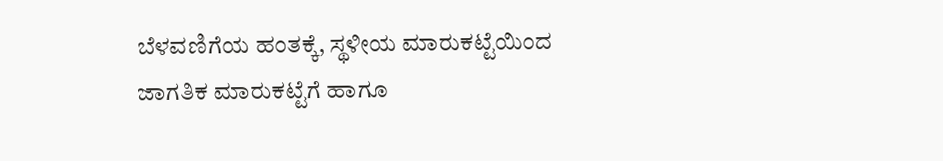ಬೆಳವಣಿಗೆಯ ಹಂತಕ್ಕೆ, ಸ್ಥಳೀಯ ಮಾರುಕಟ್ಟೆಯಿಂದ ಜಾಗತಿಕ ಮಾರುಕಟ್ಟೆಗೆ ಹಾಗೂ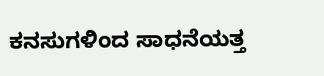ಕನಸುಗಳಿಂದ ಸಾಧನೆಯತ್ತ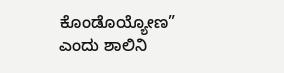ಕೊಂಡೊಯ್ಯೋಣ” ಎಂದು ಶಾಲಿನಿ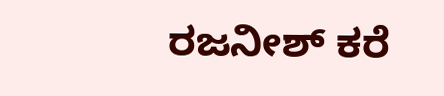ರಜನೀಶ್ ಕರೆ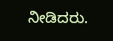ನೀಡಿದರು.